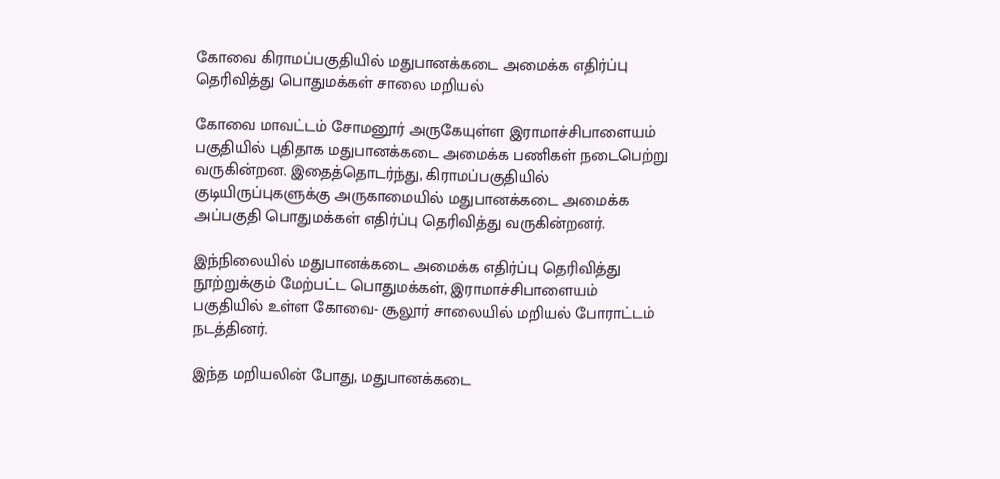கோவை கிராமப்பகுதியில் மதுபானக்கடை அமைக்க எதிர்ப்பு தெரிவித்து பொதுமக்கள் சாலை மறியல்

கோவை மாவட்டம் சோமனூர் அருகேயுள்ள இராமாச்சிபாளையம் பகுதியில் புதிதாக மதுபானக்கடை அமைக்க பணிகள் நடைபெற்று வருகின்றன. இதைத்தொடர்ந்து, கிராமப்பகுதியில் குடியிருப்புகளுக்கு அருகாமையில் மதுபானக்கடை அமைக்க அப்பகுதி பொதுமக்கள் எதிர்ப்பு தெரிவித்து வருகின்றனர்.

இந்நிலையில் மதுபானக்கடை அமைக்க எதிர்ப்பு தெரிவித்து நூற்றுக்கும் மேற்பட்ட பொதுமக்கள், இராமாச்சிபாளையம் பகுதியில் உள்ள கோவை- சூலூர் சாலையில் மறியல் போராட்டம் நடத்தினர்.

இந்த மறியலின் போது, மதுபானக்கடை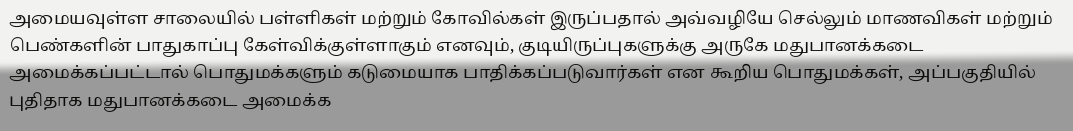அமையவுள்ள சாலையில் பள்ளிகள் மற்றும் கோவில்கள் இருப்பதால் அவ்வழியே செல்லும் மாணவிகள் மற்றும் பெண்களின் பாதுகாப்பு கேள்விக்குள்ளாகும் எனவும், குடியிருப்புகளுக்கு அருகே மதுபானக்கடை அமைக்கப்பட்டால் பொதுமக்களும் கடுமையாக பாதிக்கப்படுவார்கள் என கூறிய பொதுமக்கள், அப்பகுதியில் புதிதாக மதுபானக்கடை அமைக்க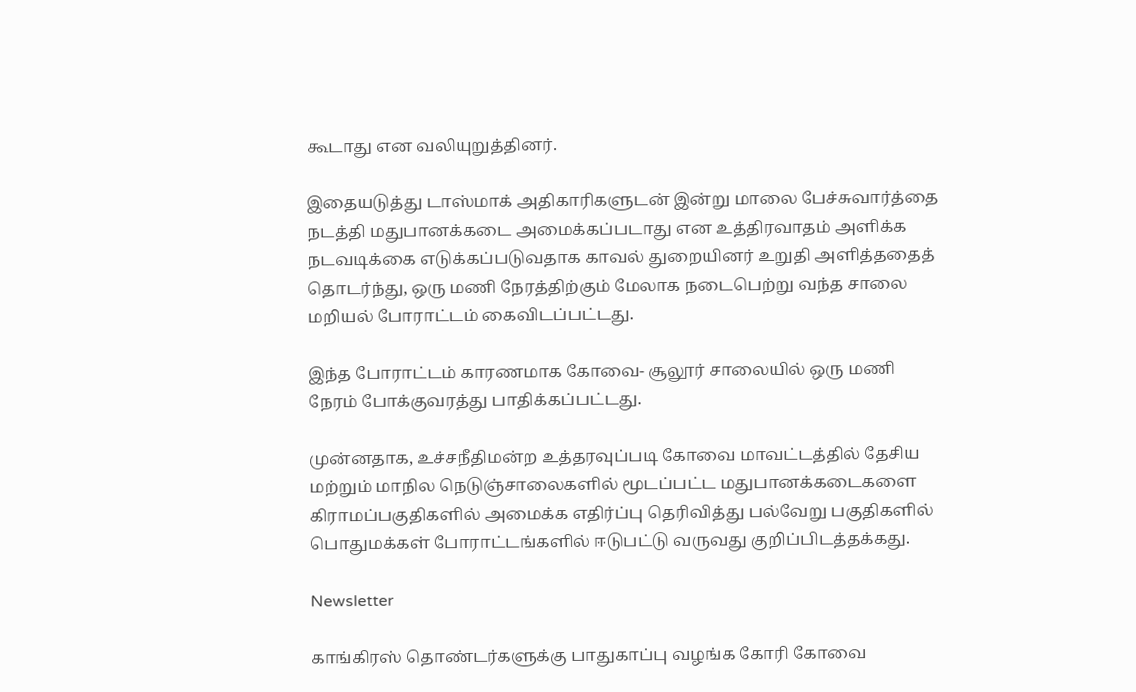கூடாது என வலியுறுத்தினர்.

இதையடுத்து டாஸ்மாக் அதிகாரிகளுடன் இன்று மாலை பேச்சுவார்த்தை நடத்தி மதுபானக்கடை அமைக்கப்படாது என உத்திரவாதம் அளிக்க நடவடிக்கை எடுக்கப்படுவதாக காவல் துறையினர் உறுதி அளித்ததைத் தொடர்ந்து, ஒரு மணி நேரத்திற்கும் மேலாக நடைபெற்று வந்த சாலை மறியல் போராட்டம் கைவிடப்பட்டது.

இந்த போராட்டம் காரணமாக கோவை- சூலூர் சாலையில் ஒரு மணி நேரம் போக்குவரத்து பாதிக்கப்பட்டது.

முன்னதாக, உச்சநீதிமன்ற உத்தரவுப்படி கோவை மாவட்டத்தில் தேசிய மற்றும் மாநில நெடுஞ்சாலைகளில் மூடப்பட்ட மதுபானக்கடைகளை கிராமப்பகுதிகளில் அமைக்க எதிர்ப்பு தெரிவித்து பல்வேறு பகுதிகளில் பொதுமக்கள் போராட்டங்களில் ஈடுபட்டு வருவது குறிப்பிடத்தக்கது.

Newsletter

காங்கிரஸ் தொண்டர்களுக்கு பாதுகாப்பு வழங்க கோரி கோவை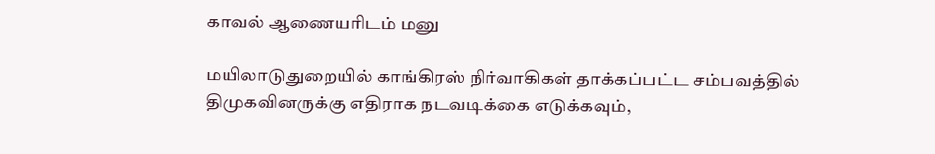காவல் ஆணையரிடம் மனு

மயிலாடுதுறையில் காங்கிரஸ் நிர்வாகிகள் தாக்கப்பட்ட சம்பவத்தில் திமுகவினருக்கு எதிராக நடவடிக்கை எடுக்கவும்,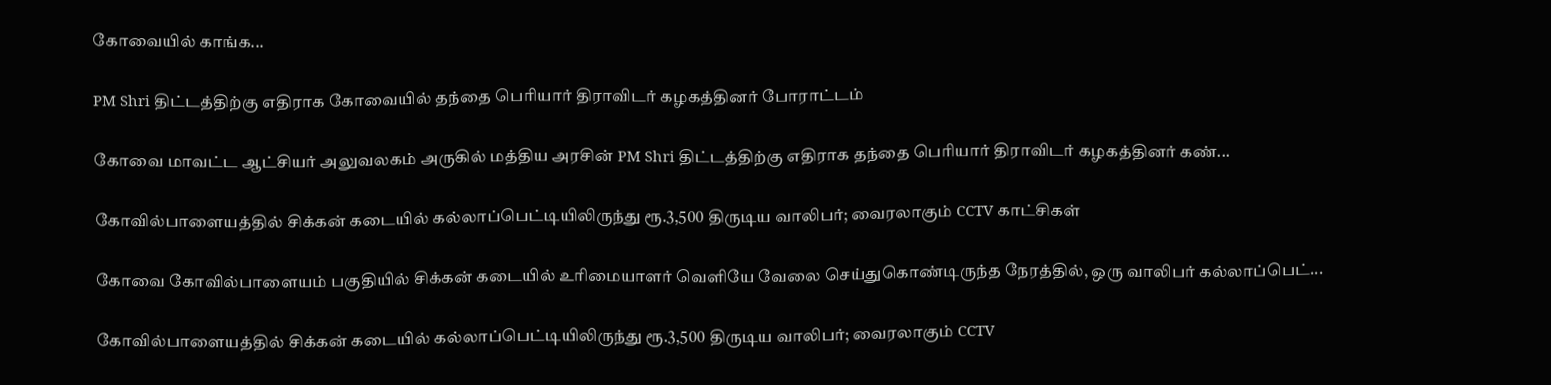கோவையில் காங்க...

PM Shri திட்டத்திற்கு எதிராக கோவையில் தந்தை பெரியார் திராவிடர் கழகத்தினர் போராட்டம்

கோவை மாவட்ட ஆட்சியர் அலுவலகம் அருகில் மத்திய அரசின் PM Shri திட்டத்திற்கு எதிராக தந்தை பெரியார் திராவிடர் கழகத்தினர் கண்...

கோவில்பாளையத்தில் சிக்கன் கடையில் கல்லாப்பெட்டியிலிருந்து ரூ.3,500 திருடிய வாலிபர்; வைரலாகும் CCTV காட்சிகள்

கோவை கோவில்பாளையம் பகுதியில் சிக்கன் கடையில் உரிமையாளர் வெளியே வேலை செய்துகொண்டிருந்த நேரத்தில், ஒரு வாலிபர் கல்லாப்பெட்...

கோவில்பாளையத்தில் சிக்கன் கடையில் கல்லாப்பெட்டியிலிருந்து ரூ.3,500 திருடிய வாலிபர்; வைரலாகும் CCTV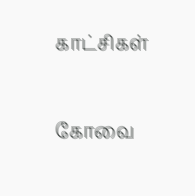காட்சிகள்

கோவை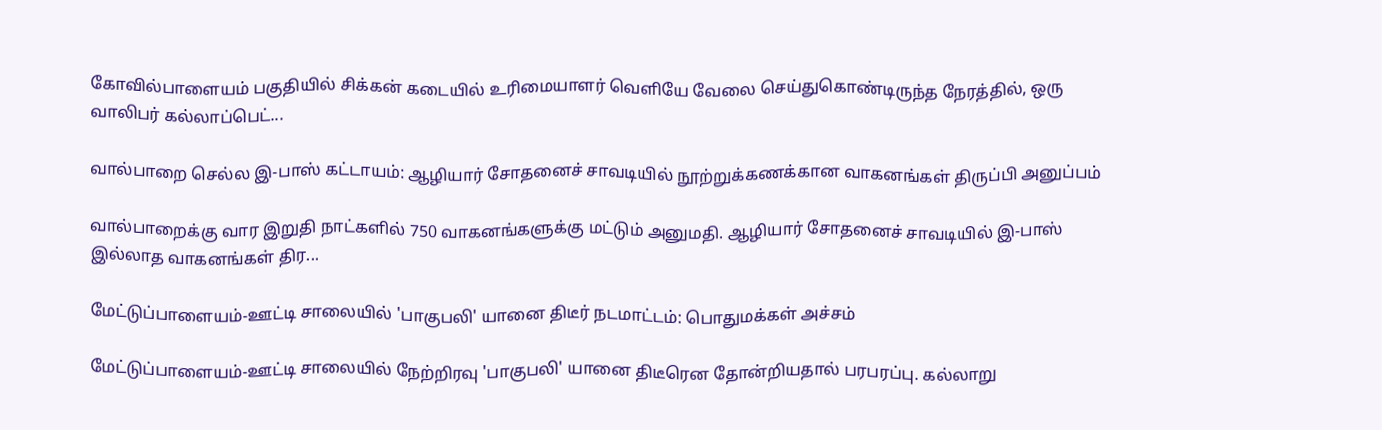கோவில்பாளையம் பகுதியில் சிக்கன் கடையில் உரிமையாளர் வெளியே வேலை செய்துகொண்டிருந்த நேரத்தில், ஒரு வாலிபர் கல்லாப்பெட்...

வால்பாறை செல்ல இ-பாஸ் கட்டாயம்: ஆழியார் சோதனைச் சாவடியில் நூற்றுக்கணக்கான வாகனங்கள் திருப்பி அனுப்பம்

வால்பாறைக்கு வார இறுதி நாட்களில் 750 வாகனங்களுக்கு மட்டும் அனுமதி. ஆழியார் சோதனைச் சாவடியில் இ-பாஸ் இல்லாத வாகனங்கள் திர...

மேட்டுப்பாளையம்-ஊட்டி சாலையில் 'பாகுபலி' யானை திடீர் நடமாட்டம்: பொதுமக்கள் அச்சம்

மேட்டுப்பாளையம்-ஊட்டி சாலையில் நேற்றிரவு 'பாகுபலி' யானை திடீரென தோன்றியதால் பரபரப்பு. கல்லாறு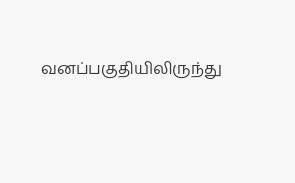வனப்பகுதியிலிருந்து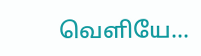வெளியே...